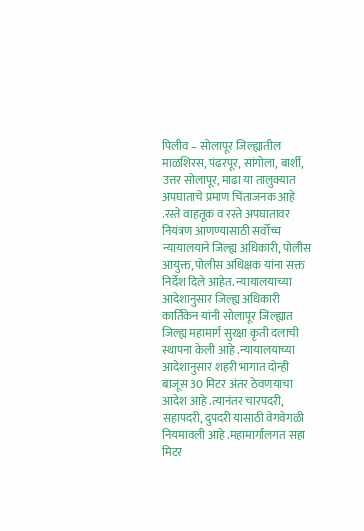पिलीव – सोलापूर जिल्ह्यातील माळशिरस, पंढरपूर, सांगोला, बार्शी, उत्तर सोलापूर, माढा या तालुक्यात अपघाताचे प्रमाण चिंताजनक आहे .रस्ते वाहतूक व रस्ते अपघातावर नियंत्रण आणण्यासाठी सर्वोच्च न्यायालयाने जिल्ह्य अधिकारी, पोलीस आयुक्त, पोलीस अधिक्षक यांना सक्त निर्देश दिले आहेत. न्यायालयाच्या आदेशानुसार जिल्ह्य अधिकारी कार्तिकेन यांनी सोलापूर जिल्ह्यात जिल्ह्य महामार्ग सुरक्षा कृती दलाची स्थापना केली आहे .न्यायालयाच्या आदेशानुसार शहरी भागात दोन्ही बाजूस 30 मिटर अंतर ठेवणयाचा आदेश आहे .त्यानंतर चारपदरी, सहापदरी, दुपदरी यासाठी वेगवेगळी नियमावली आहे .महामार्गालगत सहा मिटर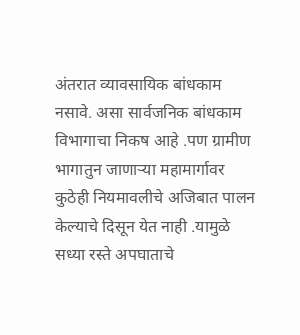अंतरात व्यावसायिक बांधकाम नसावे. असा सार्वजनिक बांधकाम विभागाचा निकष आहे .पण ग्रामीण भागातुन जाणाऱ्या महामार्गावर कुठेही नियमावलीचे अजिबात पालन केल्याचे दिसून येत नाही .यामुळे सध्या रस्ते अपघाताचे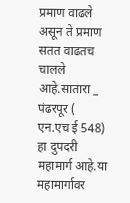प्रमाण वाढले असून ते प्रमाण सतत वाढतच चालले आहे.सातारा _ पंढरपूर ( एन.एच ई 548) हा दुपदरी महामार्ग आहे.या महामार्गावर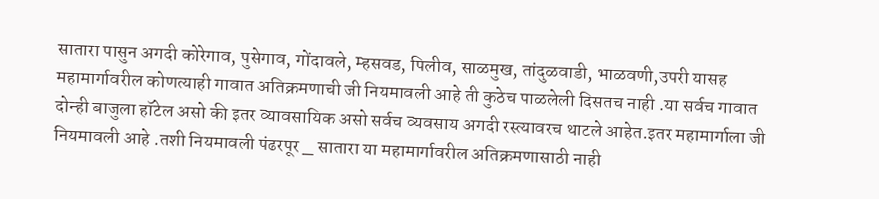सातारा पासुन अगदी कोरेगाव, पुसेगाव, गोंदावले, म्हसवड, पिलीव, साळमुख, तांदुळवाडी, भाळवणी,उपरी यासह महामार्गावरील कोणत्याही गावात अतिक्रमणाची जी नियमावली आहे ती कुठेच पाळलेली दिसतच नाही .या सर्वच गावात दोन्ही बाजुला हॉटेल असो की इतर व्यावसायिक असो सर्वच व्यवसाय अगदी रस्त्यावरच थाटले आहेत.इतर महामार्गाला जी नियमावली आहे .तशी नियमावली पंढरपूर _ सातारा या महामार्गावरील अतिक्रमणासाठी नाही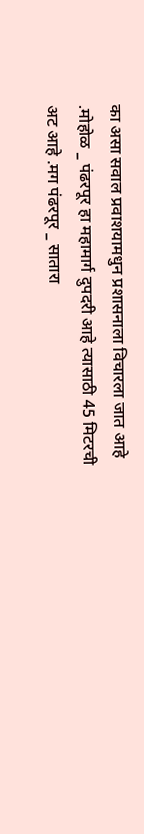का असा सवाल प्रवाशयामधुन प्रशासनाला विचारला जात आहे .मोहोळ _ पंढरपूर हा महामार्ग दुपदरी आहे त्यासाठी 45 मिटरची अट आहे .मग पंढरपूर _ सातारा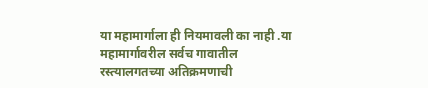या महामार्गाला ही नियमावली का नाही .या महामार्गावरील सर्वच गावातील रस्त्यालगतच्या अतिक्रमणाची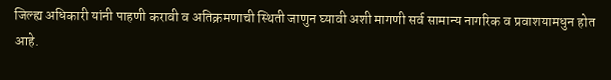जिल्ह्य अधिकारी यांनी पाहणी करावी व अतिक्रमणाची स्थिती जाणुन घ्यावी अशी मागणी सर्व सामान्य नागरिक व प्रवाशयामधुन होत आहे.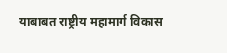याबाबत राष्ट्रीय महामार्ग विकास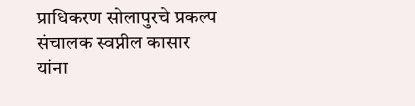प्राधिकरण सोलापुरचे प्रकल्प संचालक स्वप्नील कासार यांना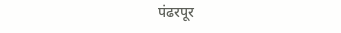पंढरपूर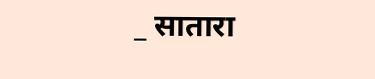_ सातारा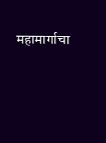महामार्गाचा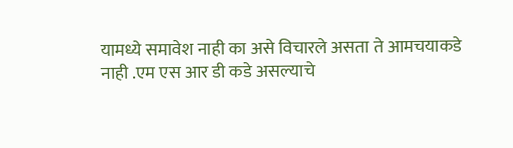यामध्ये समावेश नाही का असे विचारले असता ते आमचयाकडे नाही .एम एस आर डी कडे असल्याचे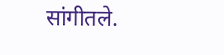सांगीतले.